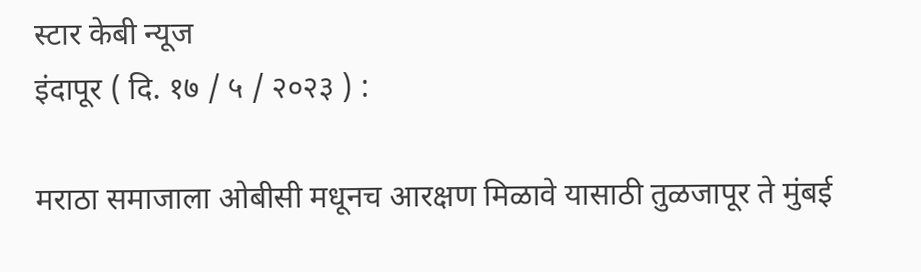स्टार केबी न्यूज
इंदापूर ( दि. १७ / ५ / २०२३ ) :

मराठा समाजाला ओबीसी मधूनच आरक्षण मिळावे यासाठी तुळजापूर ते मुंबई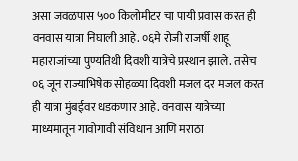असा जवळपास ५०० किलोमीटर चा पायी प्रवास करत ही वनवास यात्रा निघाली आहे. ०६मे रोजी राजर्षी शाहू महाराजांच्या पुण्यतिथी दिवशी यात्रेचे प्रस्थान झाले. तसेच ०६ जून राज्याभिषेक सोहळ्या दिवशी मजल दर मजल करत ही यात्रा मुंबईवर धडकणार आहे. वनवास यात्रेच्या माध्यमातून गावोगावी संविधान आणि मराठा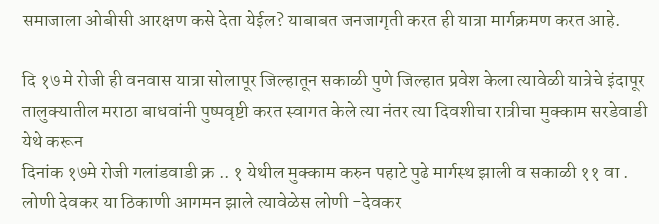समाजाला ओबीसी आरक्षण कसे देता येईल? याबाबत जनजागृती करत ही यात्रा मार्गक्रमण करत आहे.

दि १७ मे रोजी ही वनवास यात्रा सोलापूर जिल्हातून सकाळी पुणे जिल्हात प्रवेश केला त्यावेळी यात्रेचे इंदापूर तालुक्यातील मराठा बाधवांनी पुष्पवृष्टी करत स्वागत केले त्या नंतर त्या दिवशीचा रात्रीचा मुक्काम सरडेवाडी येथे करून
दिनांक १७मे रोजी गलांडवाडी क्र .. १ येथील मुक्काम करुन पहाटे पुढे मार्गस्थ झाली व सकाळी ११ वा . लोणी देवकर या ठिकाणी आगमन झाले त्यावेळेस लोणी -देवकर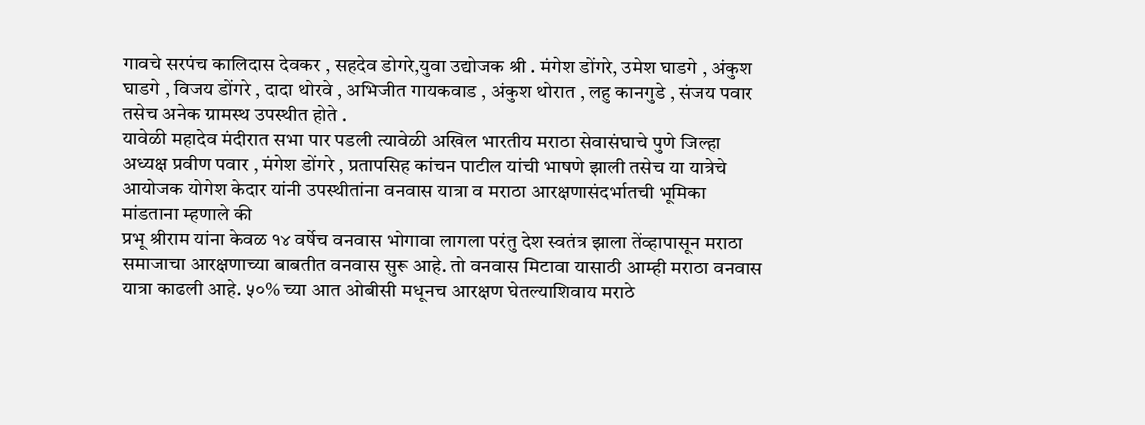गावचे सरपंच कालिदास देवकर , सहदेव डोगरे,युवा उद्योजक श्री . मंगेश डोंगरे, उमेश घाडगे , अंकुश घाडगे , विजय डोंगरे , दादा थोरवे , अभिजीत गायकवाड , अंकुश थोरात , लहु कानगुडे , संजय पवार तसेच अनेक ग्रामस्थ उपस्थीत होते .
यावेळी महादेव मंदीरात सभा पार पडली त्यावेळी अखिल भारतीय मराठा सेवासंघाचे पुणे जिल्हा अध्यक्ष प्रवीण पवार , मंगेश डोंगरे , प्रतापसिह कांचन पाटील यांची भाषणे झाली तसेच या यात्रेचे आयोजक योगेश केदार यांनी उपस्थीतांना वनवास यात्रा व मराठा आरक्षणासंदर्भातची भूमिका मांडताना म्हणाले की
प्रभू श्रीराम यांना केवळ १४ वर्षेच वनवास भोगावा लागला परंतु देश स्वतंत्र झाला तेंव्हापासून मराठा समाजाचा आरक्षणाच्या बाबतीत वनवास सुरू आहे. तो वनवास मिटावा यासाठी आम्ही मराठा वनवास यात्रा काढली आहे. ५०% च्या आत ओबीसी मधूनच आरक्षण घेतल्याशिवाय मराठे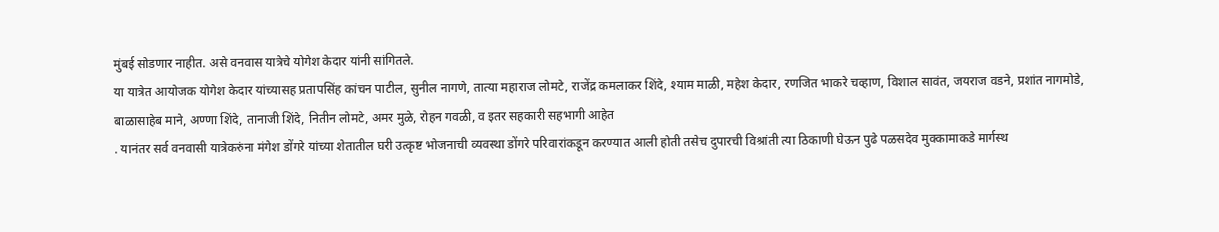मुंबई सोडणार नाहीत. असे वनवास यात्रेचे योगेश केदार यांनी सांगितले.
या यात्रेत आयोजक योगेश केदार यांच्यासह प्रतापसिंह कांचन पाटील, सुनील नागणे, तात्या महाराज लोमटे, राजेंद्र कमलाकर शिंदे, श्याम माळी, महेश केदार, रणजित भाकरे चव्हाण, विशाल सावंत, जयराज वडने, प्रशांत नागमोडे, बाळासाहेब माने, अण्णा शिंदे, तानाजी शिंदे, नितीन लोमटे, अमर मुळे, रोहन गवळी, व इतर सहकारी सहभागी आहेत
. यानंतर सर्व वनवासी यात्रेकरुंना मंगेश डोंगरे यांच्या शेतातील घरी उत्कृष्ट भोजनाची व्यवस्था डोंगरे परिवारांकडून करण्यात आली होती तसेच दुपारची विश्रांती त्या ठिकाणी घेऊन पुढे पळसदेव मुक्कामाकडे मार्गस्थ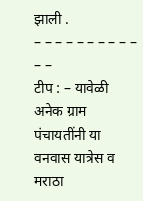झाली .
– – – – – – – – – – – –
टीप : – यावेळी अनेक ग्राम पंचायतींनी या वनवास यात्रेस व मराठा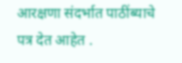आरक्षणा संदर्भात पाठींब्याचे पत्र देत आहेत .